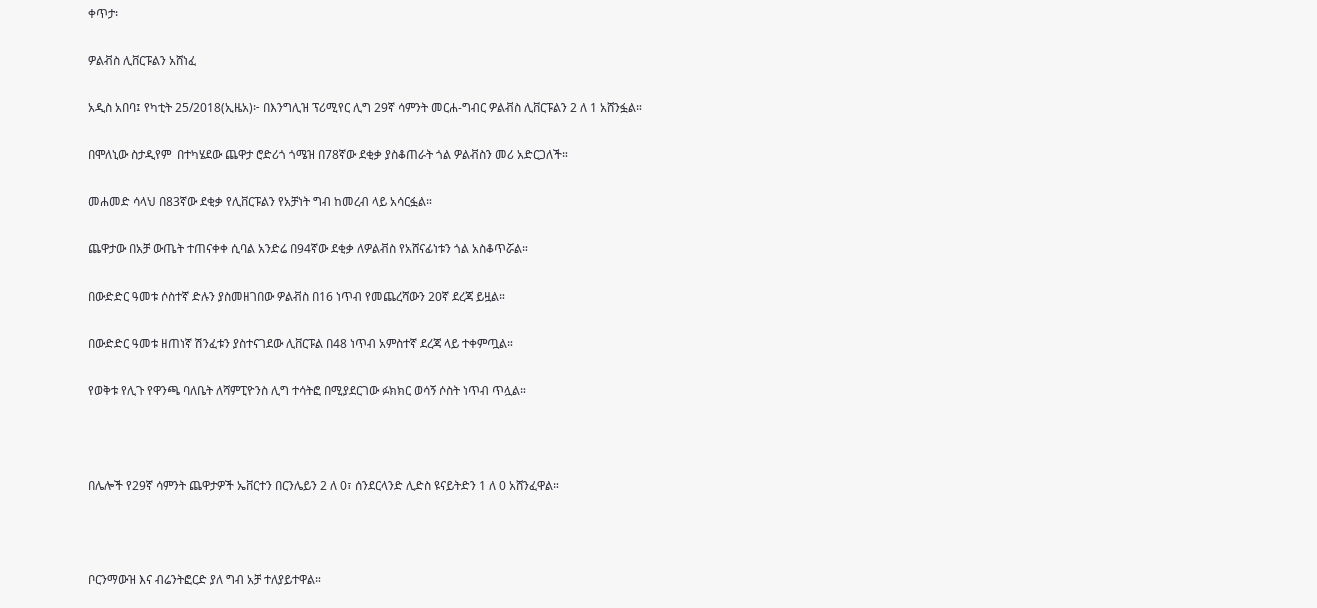ቀጥታ፡

ዎልቭስ ሊቨርፑልን አሸነፈ

አዲስ አበባ፤ የካቲት 25/2018(ኢዜአ)፦ በእንግሊዝ ፕሪሚየር ሊግ 29ኛ ሳምንት መርሐ-ግብር ዎልቭስ ሊቨርፑልን 2 ለ 1 አሸንፏል።

በሞለኒው ስታዲየም  በተካሄደው ጨዋታ ሮድሪጎ ጎሜዝ በ78ኛው ደቂቃ ያስቆጠራት ጎል ዎልቭስን መሪ አድርጋለች።

መሐመድ ሳላህ በ83ኛው ደቂቃ የሊቨርፑልን የአቻነት ግብ ከመረብ ላይ አሳርፏል።

ጨዋታው በአቻ ውጤት ተጠናቀቀ ሲባል አንድሬ በ94ኛው ደቂቃ ለዎልቭስ የአሸናፊነቱን ጎል አስቆጥሯል።

በውድድር ዓመቱ ሶስተኛ ድሉን ያስመዘገበው ዎልቭስ በ16 ነጥብ የመጨረሻውን 20ኛ ደረጃ ይዟል።

በውድድር ዓመቱ ዘጠነኛ ሽንፈቱን ያስተናገደው ሊቨርፑል በ48 ነጥብ አምስተኛ ደረጃ ላይ ተቀምጧል።

የወቅቱ የሊጉ የዋንጫ ባለቤት ለሻምፒዮንስ ሊግ ተሳትፎ በሚያደርገው ፉክክር ወሳኝ ሶስት ነጥብ ጥሏል።



በሌሎች የ29ኛ ሳምንት ጨዋታዎች ኤቨርተን በርንሌይን 2 ለ 0፣ ሰንደርላንድ ሊድስ ዩናይትድን 1 ለ 0 አሸንፈዋል።



ቦርንማውዝ እና ብሬንትፎርድ ያለ ግብ አቻ ተለያይተዋል።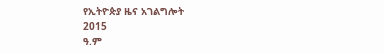የኢትዮጵያ ዜና አገልግሎት
2015
ዓ.ም